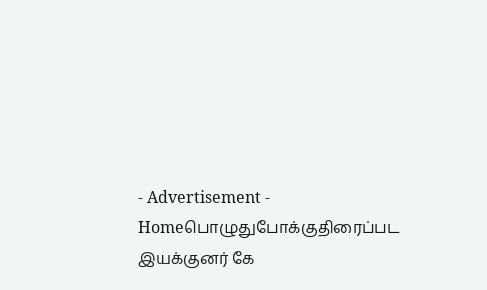- Advertisement -
Homeபொழுதுபோக்குதிரைப்பட இயக்குனர் கே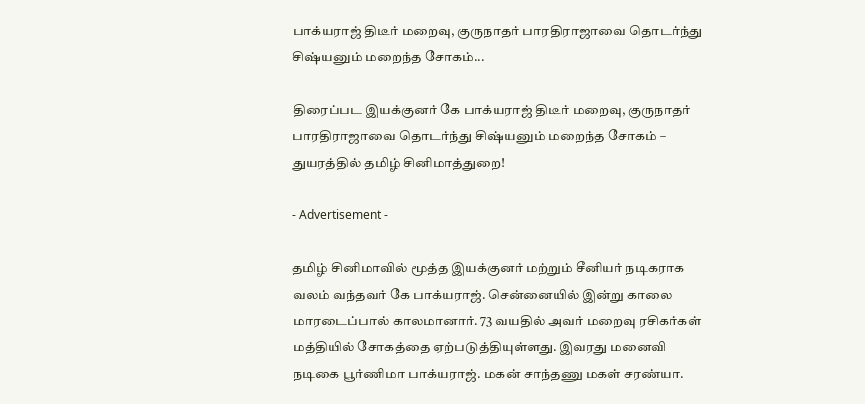பாக்யராஜ் திடீர் மறைவு, குருநாதர் பாரதிராஜாவை தொடர்ந்து சிஷ்யனும் மறைந்த சோகம்...

திரைப்பட இயக்குனர் கே பாக்யராஜ் திடீர் மறைவு, குருநாதர் பாரதிராஜாவை தொடர்ந்து சிஷ்யனும் மறைந்த சோகம் – துயரத்தில் தமிழ் சினிமாத்துறை!

- Advertisement -

தமிழ் சினிமாவில் மூத்த இயக்குனர் மற்றும் சீனியர் நடிகராக வலம் வந்தவர் கே பாக்யராஜ். சென்னையில் இன்று காலை மாரடைப்பால் காலமானார். 73 வயதில் அவர் மறைவு ரசிகர்கள் மத்தியில் சோகத்தை ஏற்படுத்தியுள்ளது. இவரது மனைவி நடிகை பூர்ணிமா பாக்யராஜ். மகன் சாந்தணு மகள் சரண்யா.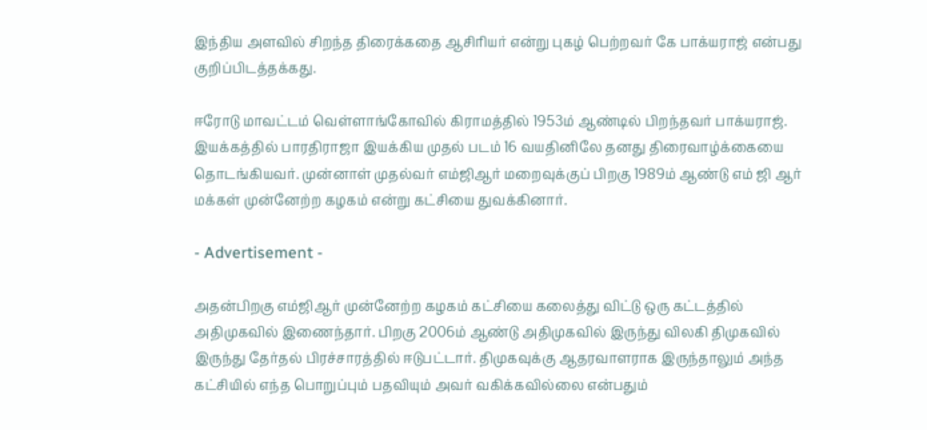இந்திய அளவில் சிறந்த திரைக்கதை ஆசிரியர் என்று புகழ் பெற்றவர் கே பாக்யராஜ் என்பது குறிப்பிடத்தக்கது.

ஈரோடு மாவட்டம் வெள்ளாங்கோவில் கிராமத்தில் 1953ம் ஆண்டில் பிறந்தவர் பாக்யராஜ். இயக்கத்தில் பாரதிராஜா இயக்கிய முதல் படம் 16 வயதினிலே தனது திரைவாழ்க்கையை தொடங்கியவர். முன்னாள் முதல்வர் எம்ஜிஆர் மறைவுக்குப் பிறகு 1989ம் ஆண்டு எம் ஜி ஆர் மக்கள் முன்னேற்ற கழகம் என்று கட்சியை துவக்கினார்.

- Advertisement -

அதன்பிறகு எம்ஜிஆர் முன்னேற்ற கழகம் கட்சியை கலைத்து விட்டு ஒரு கட்டத்தில் அதிமுகவில் இணைந்தார். பிறகு 2006ம் ஆண்டு அதிமுகவில் இருந்து விலகி திமுகவில் இருந்து தேர்தல் பிரச்சாரத்தில் ஈடுபட்டார். திமுகவுக்கு ஆதரவாளராக இருந்தாலும் அந்த கட்சியில் எந்த பொறுப்பும் பதவியும் அவர் வகிக்கவில்லை என்பதும்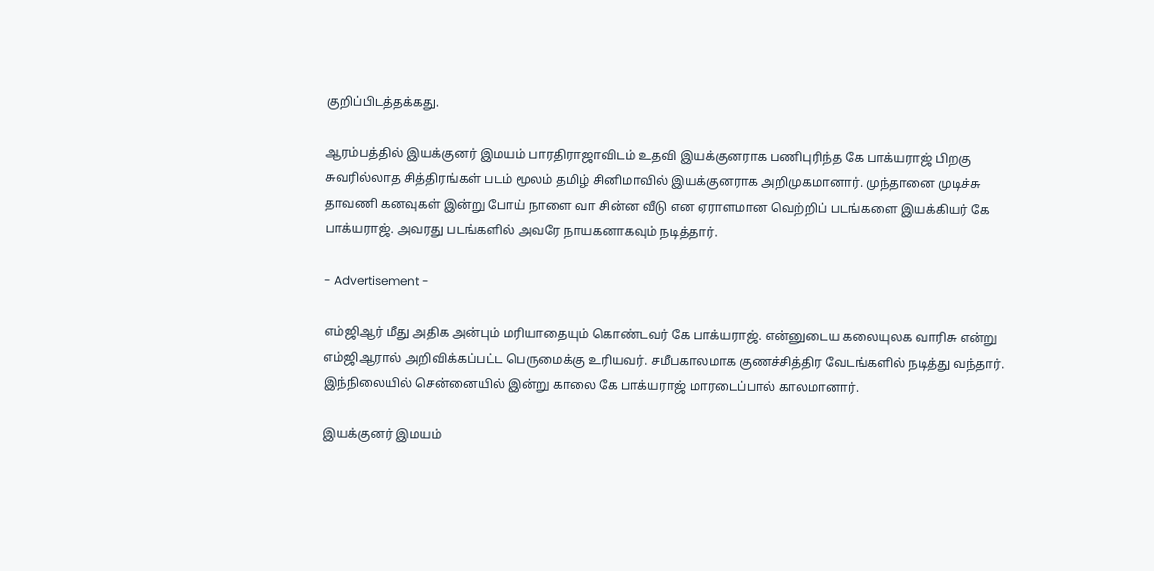குறிப்பிடத்தக்கது.

ஆரம்பத்தில் இயக்குனர் இமயம் பாரதிராஜாவிடம் உதவி இயக்குனராக பணிபுரிந்த கே பாக்யராஜ் பிறகு சுவரில்லாத சித்திரங்கள் படம் மூலம் தமிழ் சினிமாவில் இயக்குனராக அறிமுகமானார். முந்தானை முடிச்சு தாவணி கனவுகள் இன்று போய் நாளை வா சின்ன வீடு என ஏராளமான வெற்றிப் படங்களை இயக்கியர் கே பாக்யராஜ். அவரது படங்களில் அவரே நாயகனாகவும் நடித்தார்.

- Advertisement -

எம்ஜிஆர் மீது அதிக அன்பும் மரியாதையும் கொண்டவர் கே பாக்யராஜ். என்னுடைய கலையுலக வாரிசு என்று எம்ஜிஆரால் அறிவிக்கப்பட்ட பெருமைக்கு உரியவர். சமீபகாலமாக குணச்சித்திர வேடங்களில் நடித்து வந்தார். இந்நிலையில் சென்னையில் இன்று காலை கே பாக்யராஜ் மாரடைப்பால் காலமானார்.

இயக்குனர் இமயம்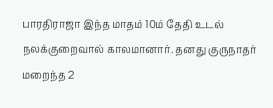பாரதிராஜா இந்த மாதம் 10ம் தேதி உடல் நலக்குறைவால் காலமானார். தனது குருநாதர் மறைந்த 2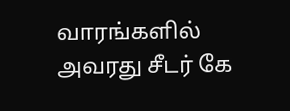வாரங்களில் அவரது சீடர் கே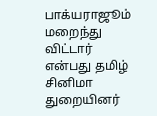பாக்யராஜூம் மறைந்து விட்டார் என்பது தமிழ் சினிமா துறையினர்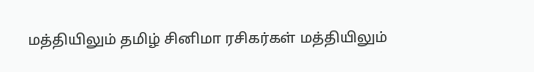மத்தியிலும் தமிழ் சினிமா ரசிகர்கள் மத்தியிலும்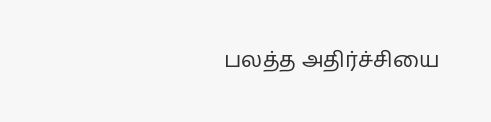பலத்த அதிர்ச்சியை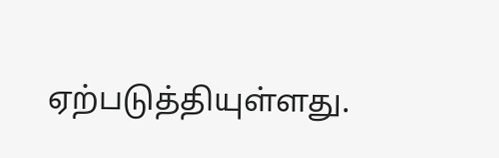ஏற்படுத்தியுள்ளது.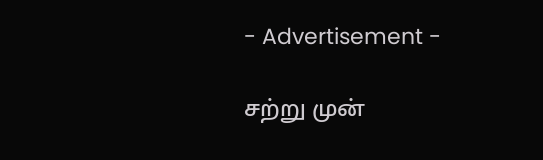- Advertisement -

சற்று முன்